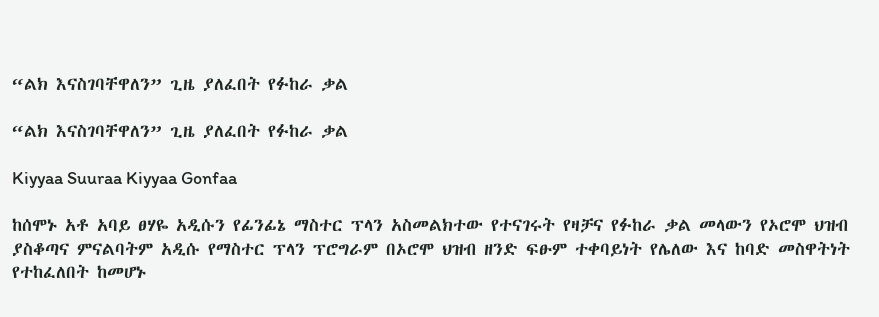“ልክ እናስገባቸዋለን” ጊዜ ያለፈበት የፉከራ ቃል

“ልክ እናስገባቸዋለን” ጊዜ ያለፈበት የፉከራ ቃል

Kiyyaa Suuraa Kiyyaa Gonfaa

ከሰሞኑ አቶ አባይ ፀሃዬ አዲሱን የፊንፊኔ ማስተር ፕላን አስመልክተው የተናገሩት የዛቻና የፉከራ ቃል መላውን የኦሮሞ ህዝብ ያስቆጣና ምናልባትም አዲሱ የማስተር ፕላን ፕሮግራም በኦሮሞ ህዝብ ዘንድ ፍፁም ተቀባይነት የሌለው እና ከባድ መስዋትነት የተከፈለበት ከመሆኑ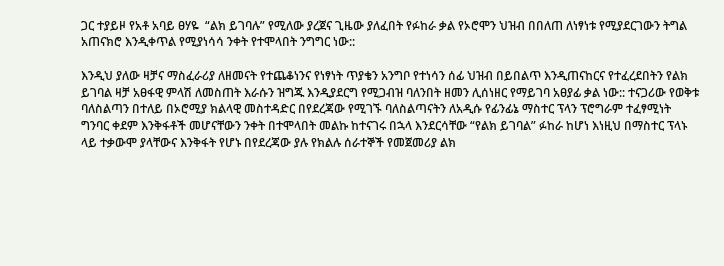ጋር ተያይዞ የአቶ አባይ ፀሃዬ  “ልክ ይገባሉ” የሚለው ያረጀና ጊዜው ያለፈበት የፉከራ ቃል የኦሮሞን ህዝብ በበለጠ ለነፃነቱ የሚያደርገውን ትግል አጠናክሮ እንዲቀጥል የሚያነሳሳ ንቀት የተሞላበት ንግግር ነው::

እንዲህ ያለው ዛቻና ማስፈራሪያ ለዘመናት የተጨቆነንና የነፃነት ጥያቄን አንግቦ የተነሳን ሰፊ ህዝብ በይበልጥ እንዲጠናከርና የተፈረደበትን የልክ ይገባል ዛቻ አፀፋዊ ምላሽ ለመስጠት እራሱን ዝግጁ እንዲያደርግ የሚጋብዝ ባለንበት ዘመን ሊሰነዘር የማይገባ አፀያፊ ቃል ነው:: ተናጋሪው የወቅቱ ባለስልጣን በተለይ በኦሮሚያ ክልላዊ መስተዳድር በየደረጃው የሚገኙ ባለስልጣናትን ለአዲሱ የፊንፊኔ ማስተር ፕላን ፕሮግራም ተፈፃሚነት ግንባር ቀደም እንቅፋቶች መሆናቸውን ንቀት በተሞላበት መልኩ ከተናገሩ በኋላ እንደርሳቸው “የልክ ይገባል” ፉከራ ከሆነ እነዚህ በማስተር ፕላኑ ላይ ተቃውሞ ያላቸውና እንቅፋት የሆኑ በየደረጃው ያሉ የክልሉ ሰራተኞች የመጀመሪያ ልክ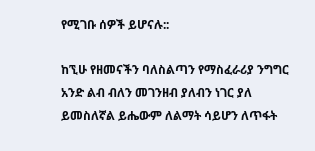የሚገቡ ሰዎች ይሆናሉ::

ከኚሁ የዘመናችን ባለስልጣን የማስፈራሪያ ንግግር አንድ ልብ ብለን መገንዘብ ያለብን ነገር ያለ ይመስለኛል ይሔውም ለልማት ሳይሆን ለጥፋት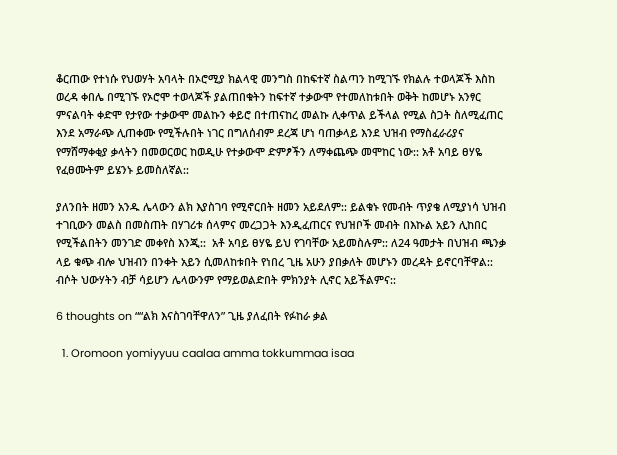ቆርጠው የተነሱ የህወሃት አባላት በኦሮሚያ ክልላዊ መንግስ በከፍተኛ ስልጣን ከሚገኙ የክልሉ ተወላጆች እስከ ወረዳ ቀበሌ በሚገኙ የኦሮሞ ተወላጆች ያልጠበቁትን ከፍተኛ ተቃውሞ የተመለከቱበት ወቅት ከመሆኑ አንፃር ምናልባት ቀድሞ የታየው ተቃውሞ መልኩን ቀይሮ በተጠናከረ መልኩ ሊቀጥል ይችላል የሚል ስጋት ስለሚፈጠር እንደ አማራጭ ሊጠቀሙ የሚችሉበት ነገር በግለሰብም ደረጃ ሆነ ባጠቃላይ እንደ ህዝብ የማስፈራሪያና የማሸማቀቂያ ቃላትን በመወርወር ከወዲሁ የተቃውሞ ድምፆችን ለማቀጨጭ መሞከር ነው:: አቶ አባይ ፀሃዬ የፈፀሙትም ይሄንኑ ይመስለኛል::

ያለንበት ዘመን አንዱ ሌላውን ልክ እያስገባ የሚኖርበት ዘመን አይደለም:: ይልቁኑ የመብት ጥያቄ ለሚያነሳ ህዝብ ተገቢውን መልስ በመስጠት በሃገሪቱ ሰላምና መረጋጋት እንዲፈጠርና የህዝቦች መብት በእኩል አይን ሊከበር የሚችልበትን መንገድ መቀየስ እንጂ::  አቶ አባይ ፀሃዬ ይህ የገባቸው አይመስሉም:: ለ24 ዓመታት በህዝብ ጫንቃ ላይ ቁጭ ብሎ ህዝብን በንቀት አይን ሲመለከቱበት የነበረ ጊዜ አሁን ያበቃለት መሆኑን መረዳት ይኖርባቸዋል:: ብሶት ህውሃትን ብቻ ሳይሆን ሌላውንም የማይወልድበት ምክንያት ሊኖር አይችልምና::

6 thoughts on ““ልክ እናስገባቸዋለን” ጊዜ ያለፈበት የፉከራ ቃል

  1. Oromoon yomiyyuu caalaa amma tokkummaa isaa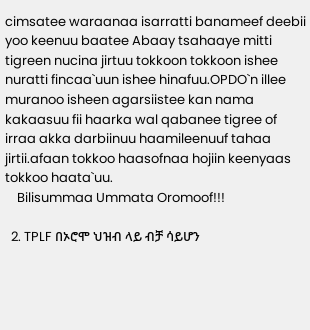cimsatee waraanaa isarratti banameef deebii yoo keenuu baatee Abaay tsahaaye mitti tigreen nucina jirtuu tokkoon tokkoon ishee nuratti fincaa`uun ishee hinafuu.OPDO`n illee muranoo isheen agarsiistee kan nama kakaasuu fii haarka wal qabanee tigree of irraa akka darbiinuu haamileenuuf tahaa jirtii.afaan tokkoo haasofnaa hojiin keenyaas tokkoo haata`uu.
    Bilisummaa Ummata Oromoof!!!

  2. TPLF በኦሮሞ ህዝብ ላይ ብቻ ሳይሆን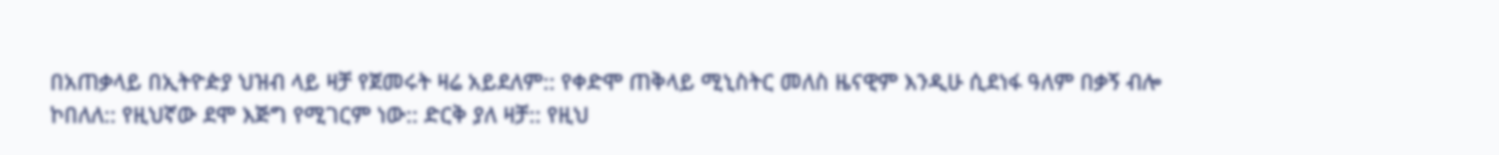በአጠቃላይ በኢትዮዽያ ህዝብ ላይ ዛቻ የጀመሩት ዛሬ አይደለም:: የቀድሞ ጠቅላይ ሚኒስትር መለስ ዜናዊም እንዲሁ ሲደነፋ ዓለም በቃኝ ብሎ ኮበለለ:: የዚህኛው ደሞ እጅግ የሚገርም ነው:: ድርቅ ያለ ዛቻ:: የዚህ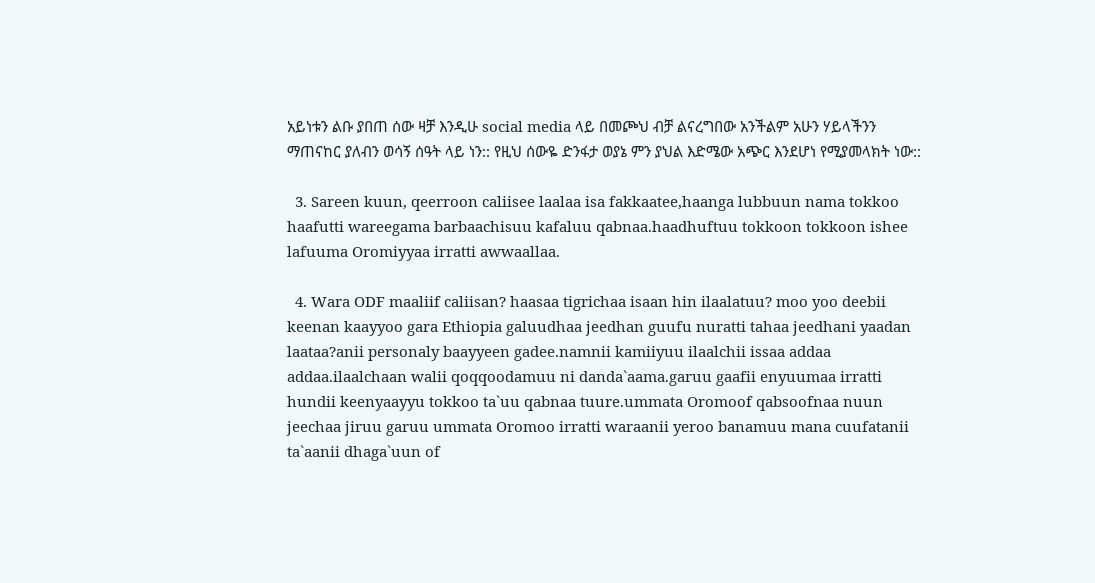አይነቱን ልቡ ያበጠ ሰው ዛቻ እንዲሁ social media ላይ በመጮህ ብቻ ልናረግበው አንችልም አሁን ሃይላችንን ማጠናከር ያለብን ወሳኝ ሰዓት ላይ ነን:: የዚህ ሰውዬ ድንፋታ ወያኔ ምን ያህል እድሜው አጭር እንደሆነ የሚያመላክት ነው::

  3. Sareen kuun, qeerroon caliisee laalaa isa fakkaatee,haanga lubbuun nama tokkoo haafutti wareegama barbaachisuu kafaluu qabnaa.haadhuftuu tokkoon tokkoon ishee lafuuma Oromiyyaa irratti awwaallaa.

  4. Wara ODF maaliif caliisan? haasaa tigrichaa isaan hin ilaalatuu? moo yoo deebii keenan kaayyoo gara Ethiopia galuudhaa jeedhan guufu nuratti tahaa jeedhani yaadan laataa?anii personaly baayyeen gadee.namnii kamiiyuu ilaalchii issaa addaa addaa.ilaalchaan walii qoqqoodamuu ni danda`aama.garuu gaafii enyuumaa irratti hundii keenyaayyu tokkoo ta`uu qabnaa tuure.ummata Oromoof qabsoofnaa nuun jeechaa jiruu garuu ummata Oromoo irratti waraanii yeroo banamuu mana cuufatanii ta`aanii dhaga`uun of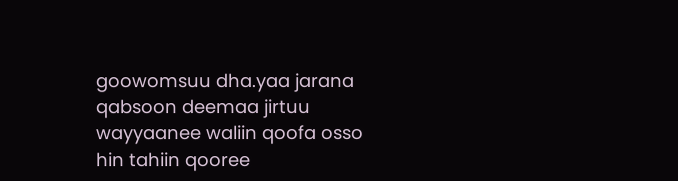goowomsuu dha.yaa jarana qabsoon deemaa jirtuu wayyaanee waliin qoofa osso hin tahiin qooree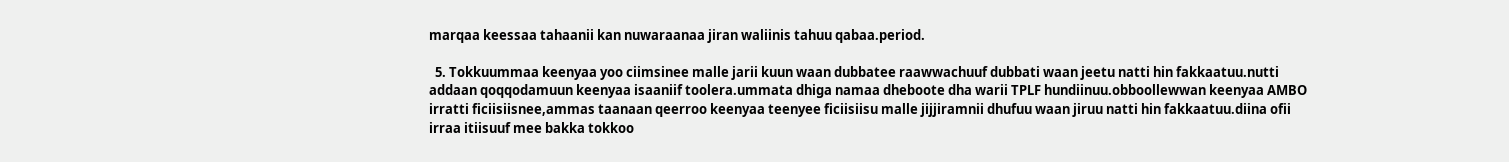marqaa keessaa tahaanii kan nuwaraanaa jiran waliinis tahuu qabaa.period.

  5. Tokkuummaa keenyaa yoo ciimsinee malle jarii kuun waan dubbatee raawwachuuf dubbati waan jeetu natti hin fakkaatuu.nutti addaan qoqqodamuun keenyaa isaaniif toolera.ummata dhiga namaa dheboote dha warii TPLF hundiinuu.obboollewwan keenyaa AMBO irratti ficiisiisnee,ammas taanaan qeerroo keenyaa teenyee ficiisiisu malle jijjiramnii dhufuu waan jiruu natti hin fakkaatuu.diina ofii irraa itiisuuf mee bakka tokkoo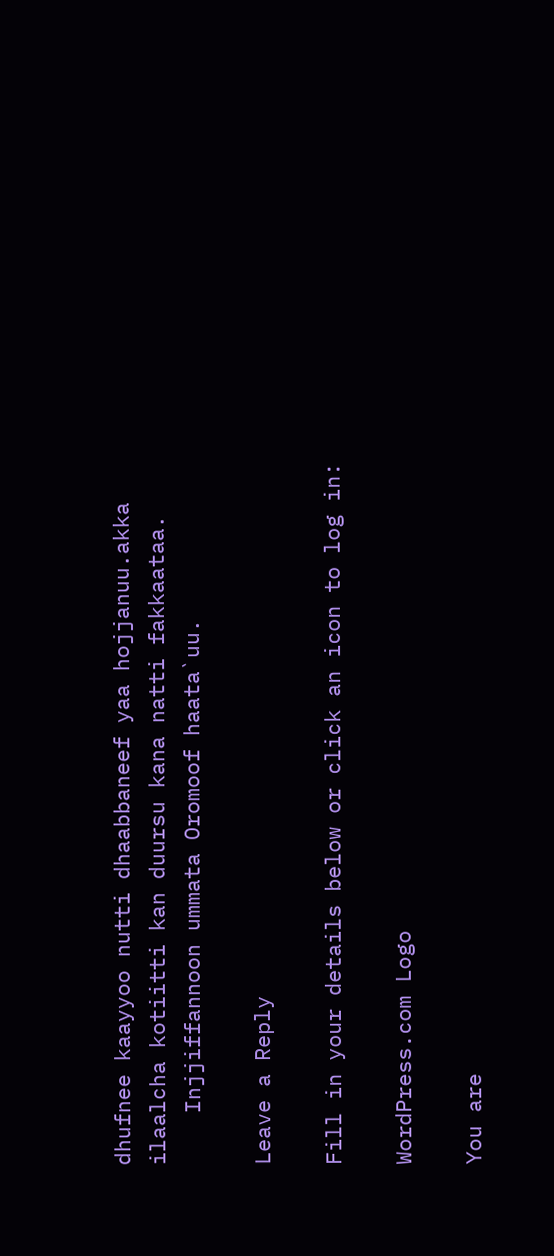dhufnee kaayyoo nutti dhaabbaneef yaa hojjanuu.akka ilaalcha kotiitti kan duursu kana natti fakkaataa.
    Injjiffannoon ummata Oromoof haata`uu.

Leave a Reply

Fill in your details below or click an icon to log in:

WordPress.com Logo

You are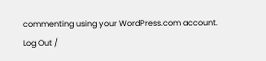commenting using your WordPress.com account. Log Out /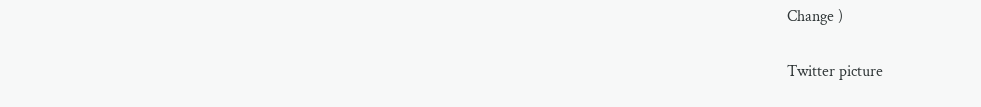Change )

Twitter picture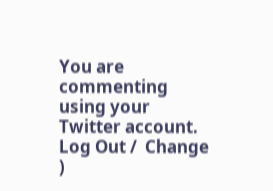You are commenting using your Twitter account. Log Out /  Change )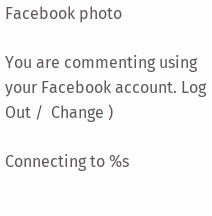Facebook photo

You are commenting using your Facebook account. Log Out /  Change )

Connecting to %s